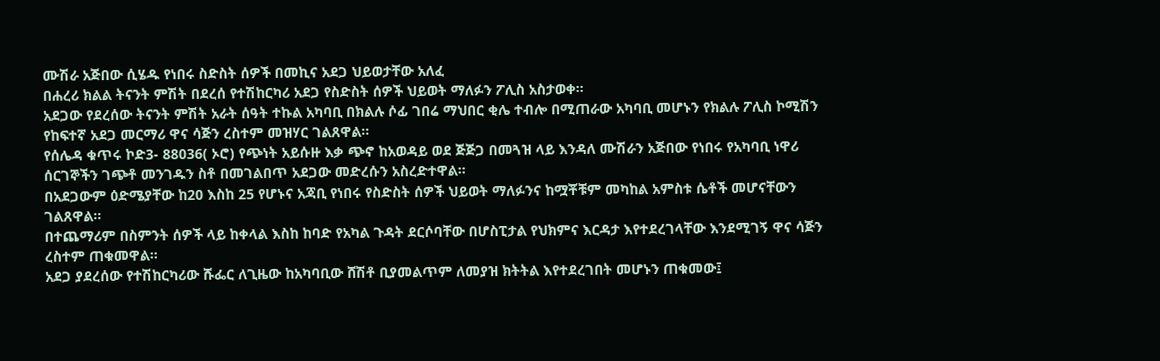ሙሽራ አጅበው ሲሄዱ የነበሩ ስድስት ሰዎች በመኪና አደጋ ህይወታቸው አለፈ
በሐረሪ ክልል ትናንት ምሽት በደረሰ የተሽከርካሪ አደጋ የስድስት ሰዎች ህይወት ማለፉን ፖሊስ አስታወቀ።
አደጋው የደረሰው ትናንት ምሽት አራት ሰዓት ተኩል አካባቢ በክልሉ ሶፊ ገበሬ ማህበር ቂሌ ተብሎ በሚጠራው አካባቢ መሆኑን የክልሉ ፖሊስ ኮሚሽን የከፍተኛ አደጋ መርማሪ ዋና ሳጅን ረስተም መዝሃር ገልጸዋል።
የሰሌዳ ቁጥሩ ኮድ3- 88036( ኦሮ) የጭነት አይሱዙ እቃ ጭኖ ከአወዳይ ወደ ጅጅጋ በመጓዝ ላይ እንዳለ ሙሽራን አጅበው የነበሩ የአካባቢ ነዋሪ ሰርገኞችን ገጭቶ መንገዱን ስቶ በመገልበጥ አደጋው መድረሱን አስረድተዋል።
በአደጋውም ዕድሜያቸው ከ20 እስከ 25 የሆኑና አጃቢ የነበሩ የስድስት ሰዎች ህይወት ማለፉንና ከሟቾቹም መካከል አምስቱ ሴቶች መሆናቸውን ገልጸዋል።
በተጨማሪም በስምንት ሰዎች ላይ ከቀላል እስከ ከባድ የአካል ጉዳት ደርሶባቸው በሆስፒታል የህክምና እርዳታ እየተደረገላቸው እንደሚገኝ ዋና ሳጅን ረስተም ጠቁመዋል፡፡
አደጋ ያደረሰው የተሽከርካሪው ሹፌር ለጊዜው ከአካባቢው ሸሽቶ ቢያመልጥም ለመያዝ ክትትል እየተደረገበት መሆኑን ጠቁመው፤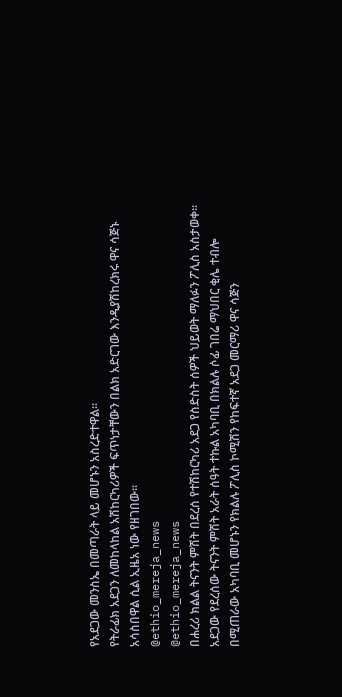የአደጋው መንስኤ በመጣራት ላይ መሆኑን አስረድተዋል።
የትራፊክ አደጋን ለመከላከል አሽከርካሪዎች ፍጥነታቸውን በልክ አድርገው እንዲያሽከረክሩ ዋና ሳጅኑ አሳስበዋል ሲል ኢዜአ ነው የዘገበው።
@ethio_mereja_news
@ethio_mereja_news
በሐረሪ ክልል ትናንት ምሽት በደረሰ የተሽከርካሪ አደጋ የስድስት ሰዎች ህይወት ማለፉን ፖሊስ አስታወቀ።
አደጋው የደረሰው ትናንት ምሽት አራት ሰዓት ተኩል አካባቢ በክልሉ ሶፊ ገበሬ ማህበር ቂሌ ተብሎ በሚጠራው አካባቢ መሆኑን የክልሉ ፖሊስ ኮሚሽን የከፍተኛ አደጋ መርማሪ ዋና ሳጅን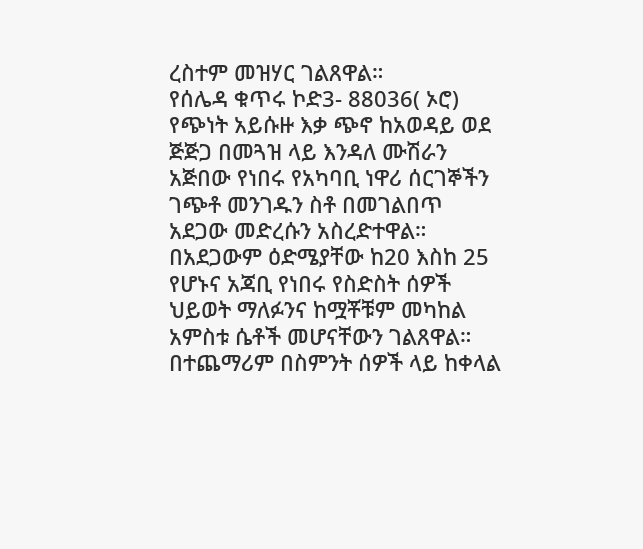ረስተም መዝሃር ገልጸዋል።
የሰሌዳ ቁጥሩ ኮድ3- 88036( ኦሮ) የጭነት አይሱዙ እቃ ጭኖ ከአወዳይ ወደ ጅጅጋ በመጓዝ ላይ እንዳለ ሙሽራን አጅበው የነበሩ የአካባቢ ነዋሪ ሰርገኞችን ገጭቶ መንገዱን ስቶ በመገልበጥ አደጋው መድረሱን አስረድተዋል።
በአደጋውም ዕድሜያቸው ከ20 እስከ 25 የሆኑና አጃቢ የነበሩ የስድስት ሰዎች ህይወት ማለፉንና ከሟቾቹም መካከል አምስቱ ሴቶች መሆናቸውን ገልጸዋል።
በተጨማሪም በስምንት ሰዎች ላይ ከቀላል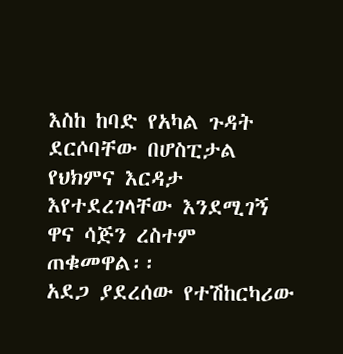እስከ ከባድ የአካል ጉዳት ደርሶባቸው በሆስፒታል የህክምና እርዳታ እየተደረገላቸው እንደሚገኝ ዋና ሳጅን ረስተም ጠቁመዋል፡፡
አደጋ ያደረሰው የተሽከርካሪው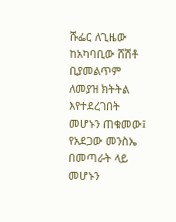ሹፌር ለጊዜው ከአካባቢው ሸሽቶ ቢያመልጥም ለመያዝ ክትትል እየተደረገበት መሆኑን ጠቁመው፤ የአደጋው መንስኤ በመጣራት ላይ መሆኑን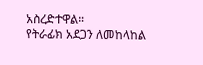አስረድተዋል።
የትራፊክ አደጋን ለመከላከል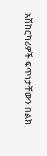አሽከርካሪዎች ፍጥነታቸውን በልክ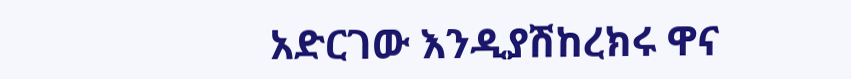አድርገው እንዲያሽከረክሩ ዋና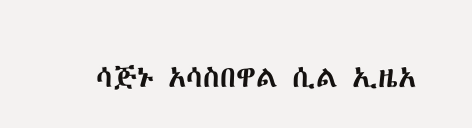ሳጅኑ አሳስበዋል ሲል ኢዜአ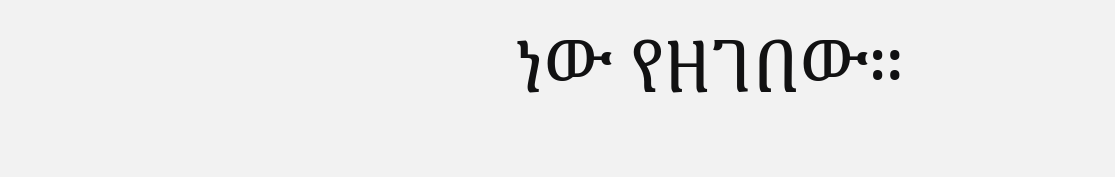ነው የዘገበው።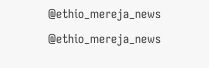@ethio_mereja_news
@ethio_mereja_news